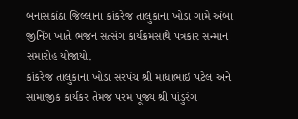બનાસકાંઠા જિલ્લાના કાંકરેજ તાલુકાના ખોડા ગામે અંબા જીનિંગ ખાતે ભજન સત્સંગ કાર્યક્રમસાથે પત્રકાર સન્માન સમારોહ યોજાયો.
કાંકરેજ તાલુકાના ખોડા સરપંચ શ્રી માધાભાઇ પટેલ અને સામાજીક કાર્યકર તેમજ પરમ પૂજ્ય શ્રી પાંડુરંગ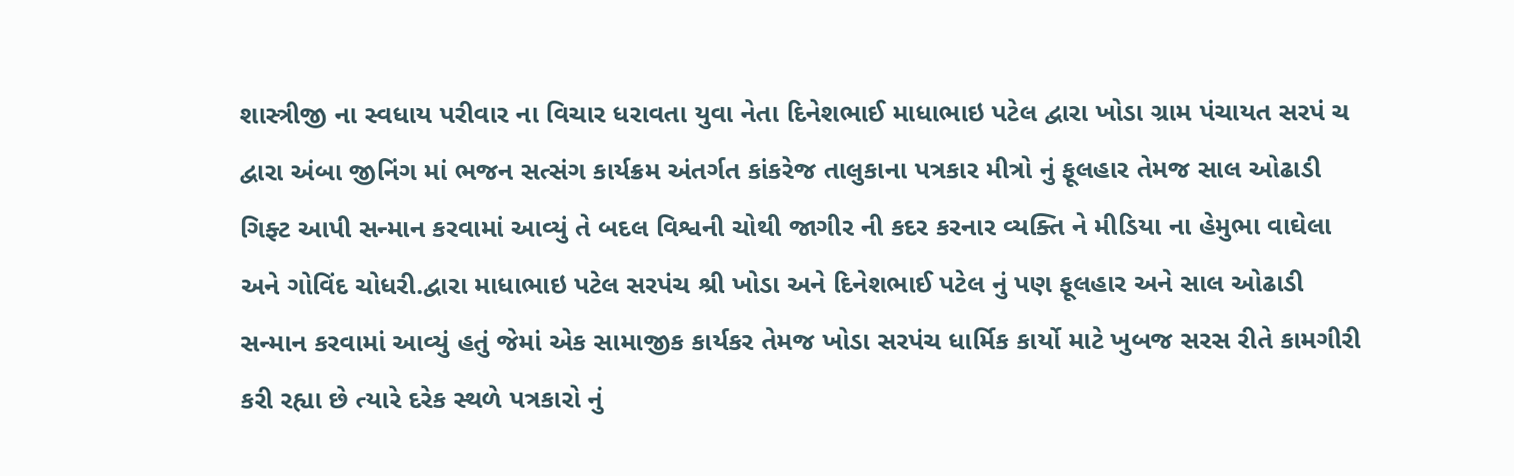શાસ્ત્રીજી ના સ્વધાય પરીવાર ના વિચાર ધરાવતા યુવા નેતા દિનેશભાઈ માધાભાઇ પટેલ દ્વારા ખોડા ગ્રામ પંચાયત સરપં ચ દ્વારા અંબા જીનિંગ માં ભજન સત્સંગ કાર્યક્રમ અંતર્ગત કાંકરેજ તાલુકાના પત્રકાર મીત્રો નું ફૂલહાર તેમજ સાલ ઓઢાડી ગિફ્ટ આપી સન્માન કરવામાં આવ્યું તે બદલ વિશ્વની ચોથી જાગીર ની કદર કરનાર વ્યક્તિ ને મીડિયા ના હેમુભા વાઘેલા અને ગોવિંદ ચોધરી.દ્વારા માધાભાઇ પટેલ સરપંચ શ્રી ખોડા અને દિનેશભાઈ પટેલ નું પણ ફૂલહાર અને સાલ ઓઢાડી સન્માન કરવામાં આવ્યું હતું જેમાં એક સામાજીક કાર્યકર તેમજ ખોડા સરપંચ ધાર્મિક કાર્યો માટે ખુબજ સરસ રીતે કામગીરી કરી રહ્યા છે ત્યારે દરેક સ્થળે પત્રકારો નું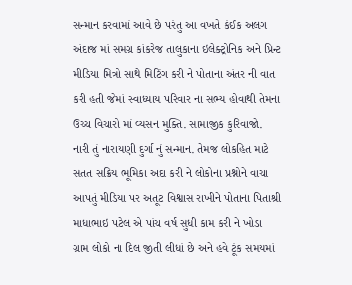સન્માન કરવામાં આવે છે પરંતુ આ વખતે કંઈક અલગ અંદાજ માં સમગ્ર કાંકરેજ તાલુકાના ઇલેક્ટ્રોનિક અને પ્રિન્ટ મીડિયા મિત્રો સાથે મિટિંગ કરી ને પોતાના અંતર ની વાત કરી હતી જેમાં સ્વાધ્યાય પરિવાર ના સભ્ય હોવાથી તેમના ઉચ્ચ વિચારો માં વ્યસન મુક્તિ. સામાજીક કુરિવાજો. નારી તું નારાયણી દુર્ગા નું સન્માન. તેમજ લોકહિત માટે સતત સક્રિય ભૂમિકા અદા કરી ને લોકોના પ્રશ્નોને વાચા આપતું મીડિયા પર અતૂટ વિશ્વાસ રાખીને પોતાના પિતાશ્રી માધાભાઇ પટેલ એ પાંચ વર્ષ સુધી કામ કરી ને ખોડા ગ્રામ લોકો ના દિલ જીતી લીધાં છે અને હવે ટૂંક સમયમાં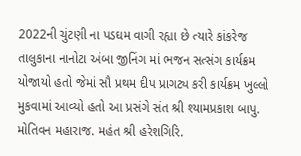2022ની ચુંટણી ના પડઘમ વાગી રહ્યા છે ત્યારે કાંકરેજ તાલુકાના નાનોટા અંબા જીનિંગ માં ભજન સત્સંગ કાર્યક્રમ યોજાયો હતો જેમાં સૌ પ્રથમ દીપ પ્રાગટ્ય કરી કાર્યક્રમ ખુલ્લો મુકવામાં આવ્યો હતો આ પ્રસંગે સંત શ્રી શ્યામપ્રકાશ બાપુ. મોતિવન મહારાજ. મહંત શ્રી હરેશગિરિ.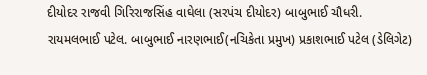દીયોદર રાજવી ગિરિરાજસિંહ વાઘેલા (સરપંચ દીયોદર) બાબુભાઈ ચૌધરી. રાયમલભાઈ પટેલ. બાબુભાઈ નારણભાઈ(નચિકેતા પ્રમુખ) પ્રકાશભાઈ પટેલ (ડેલિગેટ)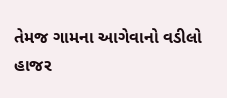તેમજ ગામના આગેવાનો વડીલો હાજર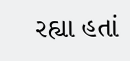રહ્યા હતાં